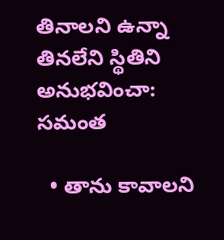తినాలని ఉన్నా తినలేని స్థితిని అనుభవించా: సమంత

  • తాను కావాలని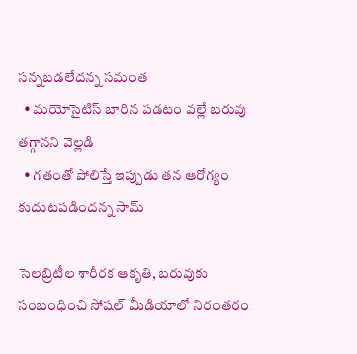సన్నబడలేదన్న సమంత
  • మయోసైటిస్ బారిన పడటం వల్లే బరువు తగ్గానని వెల్లడి
  • గతంతో పోలిస్తే ఇప్పుడు తన ఆరోగ్యం కుదుటపడిందన్న సామ్

సెలబ్రిటీల శారీరక ఆకృతి, బరువుకు సంబంధించి సోషల్ మీడియాలో నిరంతరం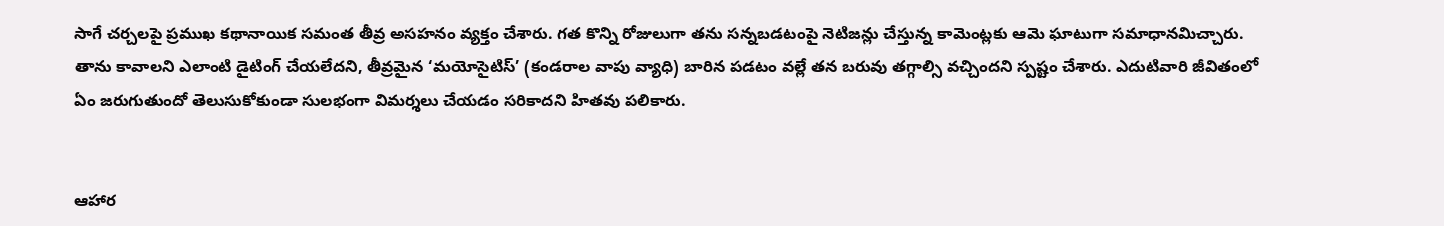సాగే చర్చలపై ప్రముఖ కథానాయిక సమంత తీవ్ర అసహనం వ్యక్తం చేశారు. గత కొన్ని రోజులుగా తను సన్నబడటంపై నెటిజన్లు చేస్తున్న కామెంట్లకు ఆమె ఘాటుగా సమాధానమిచ్చారు. తాను కావాలని ఎలాంటి డైటింగ్ చేయలేదని, తీవ్రమైన ‘మయోసైటిస్’ (కండరాల వాపు వ్యాధి) బారిన పడటం వల్లే తన బరువు తగ్గాల్సి వచ్చిందని స్పష్టం చేశారు. ఎదుటివారి జీవితంలో ఏం జరుగుతుందో తెలుసుకోకుండా సులభంగా విమర్శలు చేయడం సరికాదని హితవు పలికారు.


ఆహార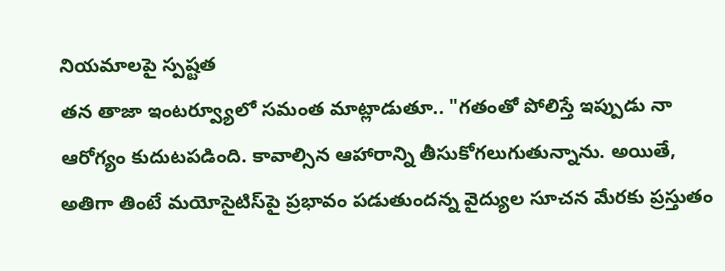నియమాలపై స్పష్టత
తన తాజా ఇంటర్వ్యూలో సమంత మాట్లాడుతూ.. "గతంతో పోలిస్తే ఇప్పుడు నా ఆరోగ్యం కుదుటపడింది. కావాల్సిన ఆహారాన్ని తీసుకోగలుగుతున్నాను. అయితే, అతిగా తింటే మయోసైటిస్‌పై ప్రభావం పడుతుందన్న వైద్యుల సూచన మేరకు ప్రస్తుతం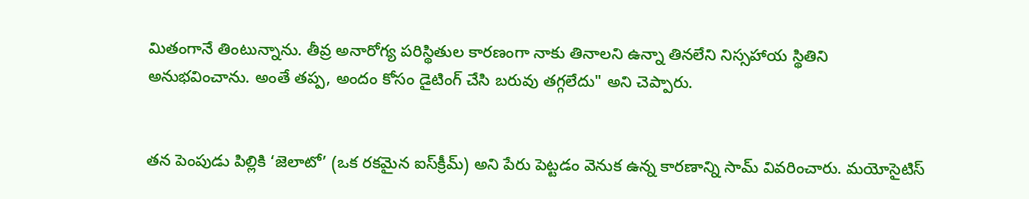మితంగానే తింటున్నాను. తీవ్ర అనారోగ్య పరిస్థితుల కారణంగా నాకు తినాలని ఉన్నా తినలేని నిస్సహాయ స్థితిని అనుభవించాను. అంతే తప్ప, అందం కోసం డైటింగ్ చేసి బరువు తగ్గలేదు" అని చెప్పారు.


తన పెంపుడు పిల్లికి ‘జెలాటో’ (ఒక రకమైన ఐస్‌క్రీమ్) అని పేరు పెట్టడం వెనుక ఉన్న కారణాన్ని సామ్ వివరించారు. మయోసైటిస్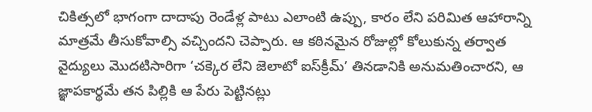చికిత్సలో భాగంగా దాదాపు రెండేళ్ల పాటు ఎలాంటి ఉప్పు, కారం లేని పరిమిత ఆహారాన్ని మాత్రమే తీసుకోవాల్సి వచ్చిందని చెప్పారు. ఆ కఠినమైన రోజుల్లో కోలుకున్న తర్వాత వైద్యులు మొదటిసారిగా ‘చక్కెర లేని జెలాటో ఐస్‌క్రీమ్’ తినడానికి అనుమతించారని, ఆ జ్ఞాపకార్థమే తన పిల్లికి ఆ పేరు పెట్టినట్లు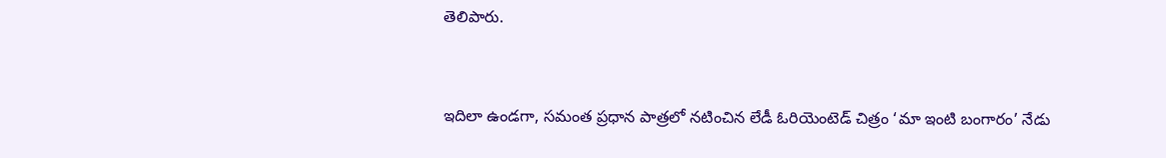తెలిపారు.


ఇదిలా ఉండగా, సమంత ప్రధాన పాత్రలో నటించిన లేడీ ఓరియెంటెడ్ చిత్రం ‘మా ఇంటి బంగారం’ నేడు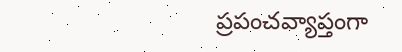ప్రపంచవ్యాప్తంగా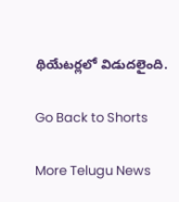థియేటర్లలో విడుదలైంది.

Go Back to Shorts

More Telugu News